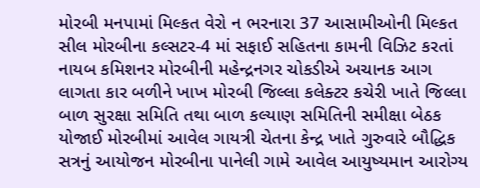મોરબી મનપામાં મિલ્કત વેરો ન ભરનારા 37 આસામીઓની મિલ્કત સીલ મોરબીના કલ્સટર-4 માં સફાઈ સહિતના કામની વિઝિટ કરતાં નાયબ કમિશનર મોરબીની મહેન્દ્રનગર ચોકડીએ અચાનક આગ લાગતા કાર બળીને ખાખ મોરબી જિલ્લા કલેક્ટર કચેરી ખાતે જિલ્લા બાળ સુરક્ષા સમિતિ તથા બાળ કલ્યાણ સમિતિની સમીક્ષા બેઠક યોજાઈ મોરબીમાં આવેલ ગાયત્રી ચેતના કેન્દ્ર ખાતે ગુરુવારે બૌદ્ધિક સત્રનું આયોજન મોરબીના પાનેલી ગામે આવેલ આયુષ્યમાન આરોગ્ય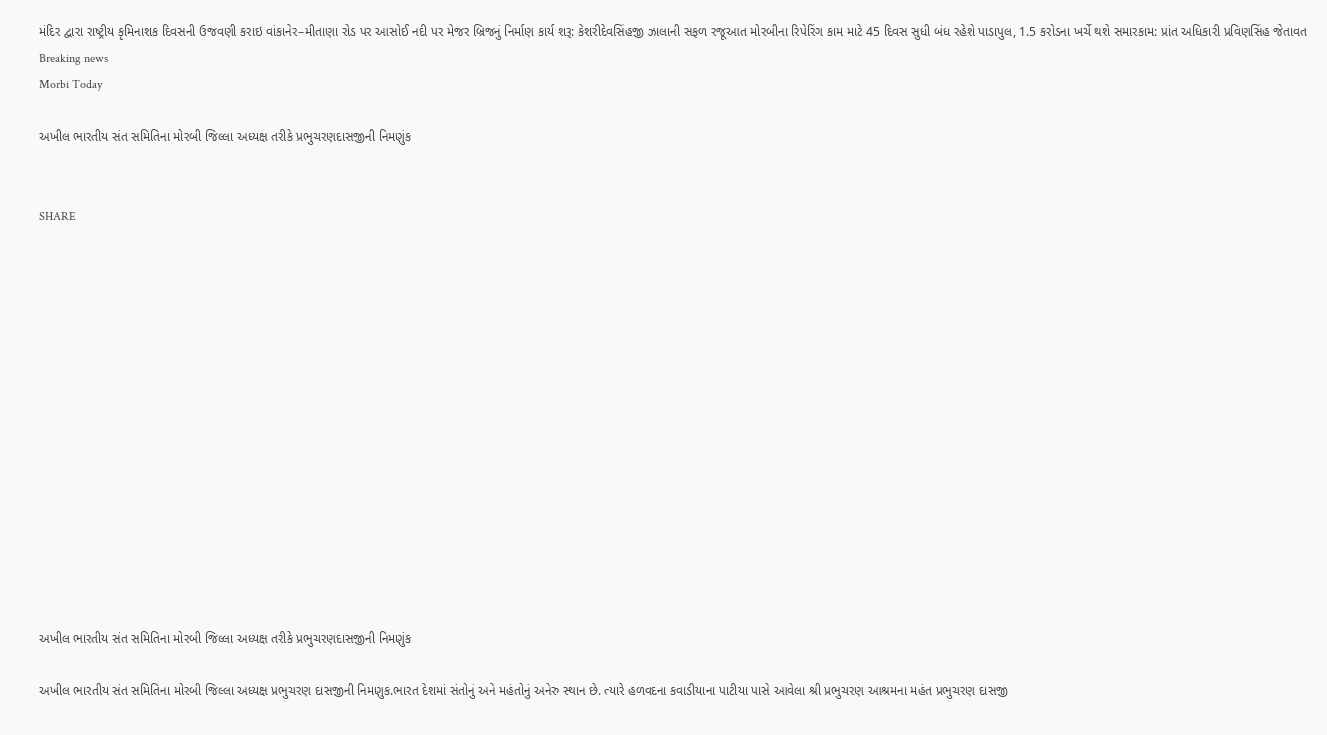મંદિર દ્વારા રાષ્ટ્રીય કૃમિનાશક દિવસની ઉજવણી કરાઇ વાંકાનેર–મીતાણા રોડ પર આસોઈ નદી પર મેજર બ્રિજનું નિર્માણ કાર્ય શરૂ: કેશરીદેવસિંહજી ઝાલાની સફળ રજૂઆત મોરબીના રિપેરિંગ કામ માટે 45 દિવસ સુધી બંધ રહેશે પાડાપુલ, 1.5 કરોડના ખર્ચે થશે સમારકામ: પ્રાંત અધિકારી પ્રવિણસિંહ જેતાવત
Breaking news
Morbi Today

અખીલ ભારતીય સંત સમિતિના મોરબી જિલ્લા અધ્યક્ષ તરીકે પ્રભુચરણદાસજીની નિમણુંક


SHARE















અખીલ ભારતીય સંત સમિતિના મોરબી જિલ્લા અધ્યક્ષ તરીકે પ્રભુચરણદાસજીની નિમણુંક

અખીલ ભારતીય સંત સમિતિના મોરબી જિલ્લા અધ્યક્ષ પ્રભુચરણ દાસજીની નિમણુક.ભારત દેશમાં સંતોનું અને મહંતોનું અનેરુ સ્થાન છે. ત્યારે હળવદના કવાડીયાના પાટીયા પાસે આવેલા શ્રી પ્રભુચરણ આશ્રમના મહંત પ્રભુચરણ દાસજી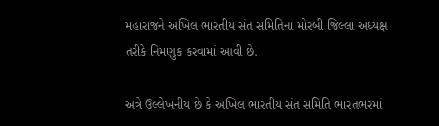મહારાજને અખિલ ભારતીય સંત સમિતિના મોરબી જિલ્લા અધ્યક્ષ તરીકે નિમણુક કરવામાં આવી છે.

અત્રે ઉલ્લેખનીય છે કે અખિલ ભારતીય સંત સમિતિ ભારતભરમાં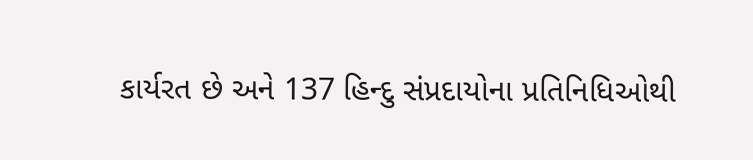કાર્યરત છે અને 137 હિન્દુ સંપ્રદાયોના પ્રતિનિધિઓથી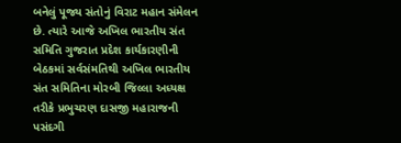બનેલું પૂજ્ય સંતોનું વિરાટ મહાન સંમેલન છે. ત્યારે આજે અખિલ ભારતીય સંત સમિતિ ગુજરાત પ્રદેશ કાર્યકારણીની બેઠકમાં સર્વસંમતિથી અખિલ ભારતીય સંત સમિતિના મોરબી જિલ્લા અધ્યક્ષ તરીકે પ્રભુચરણ દાસજી મહારાજની પસંદગી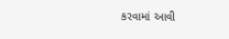કરવામાં આવી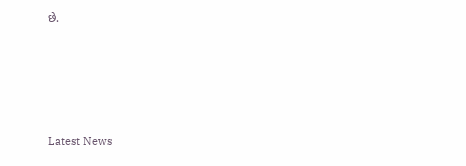છે.






Latest News